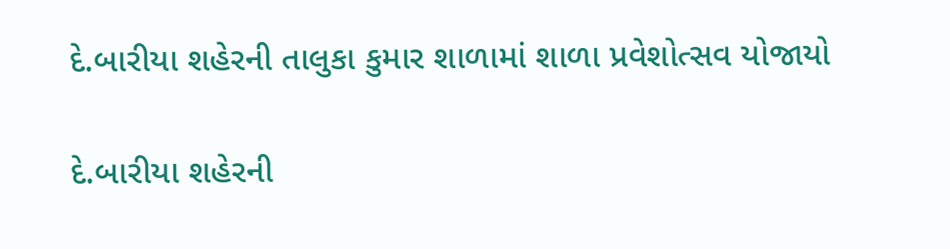દે.બારીયા શહેરની તાલુકા કુમાર શાળામાં શાળા પ્રવેશોત્સવ યોજાયો

દે.બારીયા શહેરની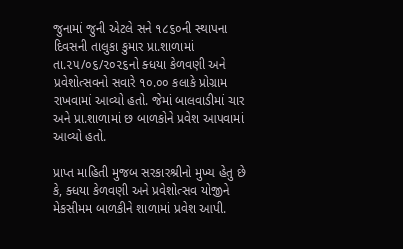જુનામાં જુની એટલે સને ૧૮૬૦ની સ્થાપના દિવસની તાલુકા કુમાર પ્રા.શાળામાં તા.૨૫/૦૬/૨૦૨૬નો ક્ધયા કેળવણી અને પ્રવેશોત્સવનો સવારે ૧૦.૦૦ કલાકે પ્રોગ્રામ રાખવામાં આવ્યો હતો. જેમાં બાલવાડીમાં ચાર અને પ્રા.શાળામાં છ બાળકોને પ્રવેશ આપવામાં આવ્યો હતો.

પ્રાપ્ત માહિતી મુજબ સરકારશ્રીનો મુખ્ય હેતુ છે કે, ક્ધયા કેળવણી અને પ્રવેશોત્સવ યોજીને મેકસીમમ બાળકીને શાળામાં પ્રવેશ આપી.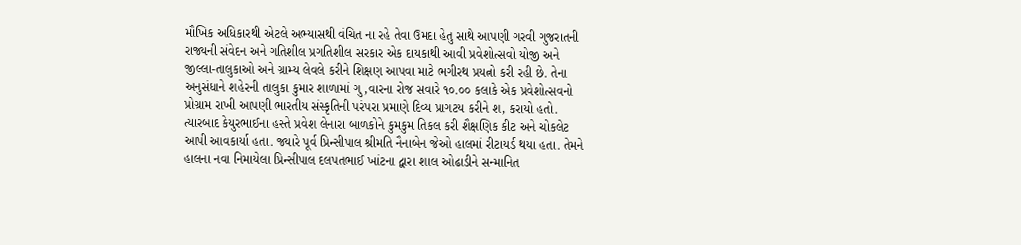મૌખિક અધિકારથી એટલે અભ્યાસથી વંચિત ના રહે તેવા ઉમદા હેતુ સાથે આપણી ગરવી ગુજરાતની રાજ્યની સંવેદન અને ગતિશીલ પ્રગતિશીલ સરકાર એક દાયકાથી આવી પ્રવેશોત્સવો યોજી અને જીલ્લા-તાલુકાઓ અને ગ્રામ્ય લેવલે કરીને શિક્ષણ આપવા માટે ભગીરથ પ્રયત્નો કરી રહી છે. તેના અનુસંધાને શહેરની તાલુકા કુમાર શાળામાં ગુ‚વારના રોજ સવારે ૧૦.૦૦ કલાકે એક પ્રવેશોત્સવનો પ્રોગ્રામ રાખી આપણી ભારતીય સંસ્કૃતિની પરંપરા પ્રમાણે દિવ્ય પ્રાગટય કરીને શ‚ કરાયો હતો. ત્યારબાદ કેયુરભાઈના હસ્તે પ્રવેશ લેનારા બાળકોને કુમકુમ તિકલ કરી શૈક્ષણિક કીટ અને ચોકલેટ આપી આવકાર્યા હતા. જ્યારે પૂર્વ પ્રિન્સીપાલ શ્રીમતિ નૈનાબેન જેઓ હાલમાં રીટાયર્ડ થયા હતા. તેમને હાલના નવા નિમાયેલા પ્રિન્સીપાલ દલપતભાઈ ખાંટના દ્વારા શાલ ઓઢાડીને સન્માનિત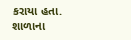કરાયા હતા. શાળાના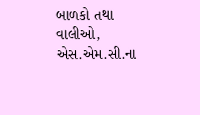બાળકો તથા વાલીઓ, એસ.એમ.સી.ના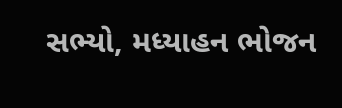સભ્યો, મધ્યાહન ભોજન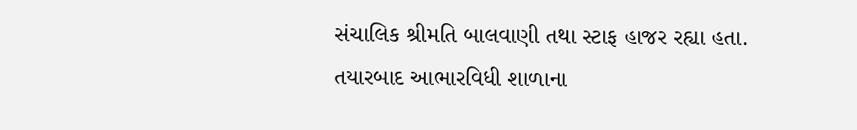સંચાલિક શ્રીમતિ બાલવાણી તથા સ્ટાફ હાજર રહ્યા હતા. તયારબાદ આભારવિધી શાળાના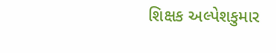શિક્ષક અલ્પેશકુમાર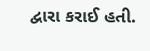દ્વારા કરાઈ હતી.